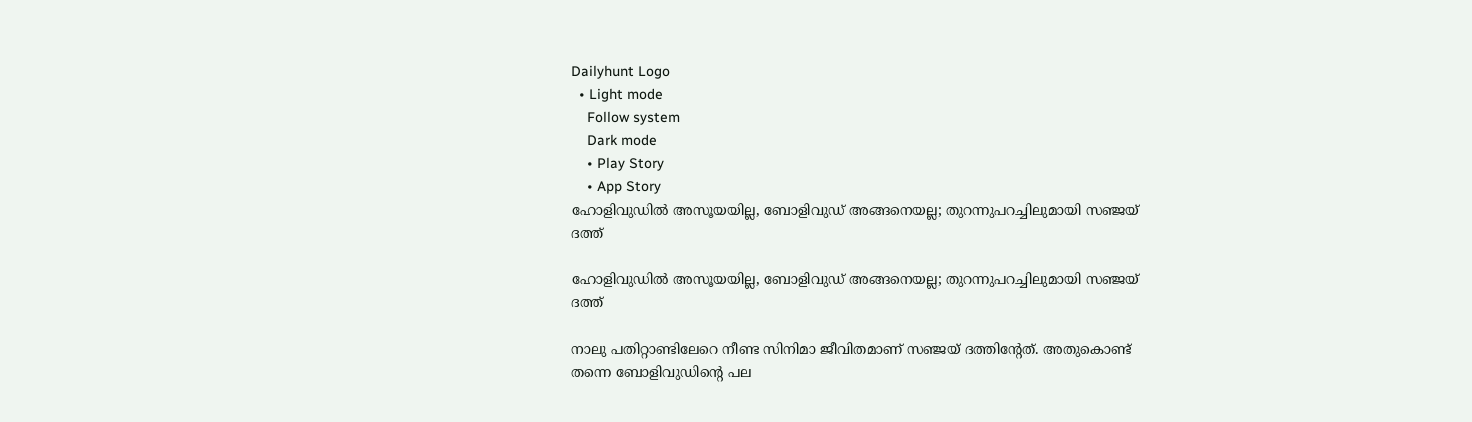Dailyhunt Logo
  • Light mode
    Follow system
    Dark mode
    • Play Story
    • App Story
ഹോളിവുഡില്‍ അസൂയയില്ല, ബോളിവുഡ് അങ്ങനെയല്ല; തുറന്നുപറച്ചിലുമായി സഞ്ജയ് ദത്ത്

ഹോളിവുഡില്‍ അസൂയയില്ല, ബോളിവുഡ് അങ്ങനെയല്ല; തുറന്നുപറച്ചിലുമായി സഞ്ജയ് ദത്ത്

നാലു പതിറ്റാണ്ടിലേറെ നീണ്ട സിനിമാ ജീവിതമാണ് സഞ്ജയ് ദത്തിന്റേത്. അതുകൊണ്ട് തന്നെ ബോളിവുഡിന്റെ പല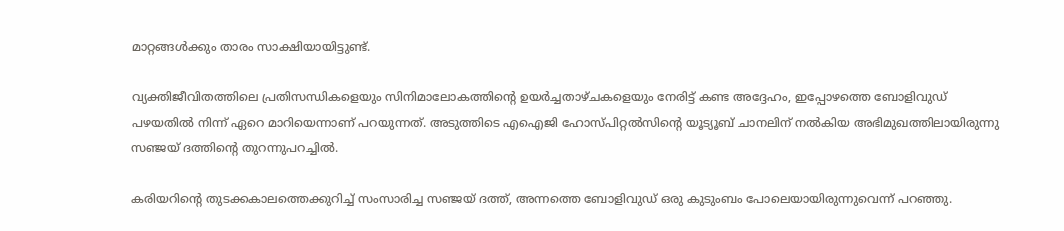മാറ്റങ്ങള്‍ക്കും താരം സാക്ഷിയായിട്ടുണ്ട്.

വ്യക്തിജീവിതത്തിലെ പ്രതിസന്ധികളെയും സിനിമാലോകത്തിന്റെ ഉയർച്ചതാഴ്ചകളെയും നേരിട്ട് കണ്ട അദ്ദേഹം, ഇപ്പോഴത്തെ ബോളിവുഡ് പഴയതില്‍ നിന്ന് ഏറെ മാറിയെന്നാണ് പറയുന്നത്. അടുത്തിടെ എഐജി ഹോസ്പിറ്റല്‍സിന്റെ യൂട്യൂബ് ചാനലിന് നല്‍കിയ അഭിമുഖത്തിലായിരുന്നു സഞ്ജയ് ദത്തിന്റെ തുറന്നുപറച്ചില്‍.

കരിയറിന്റെ തുടക്കകാലത്തെക്കുറിച്ച്‌ സംസാരിച്ച സഞ്ജയ് ദത്ത്, അന്നത്തെ ബോളിവുഡ് ഒരു കുടുംബം പോലെയായിരുന്നുവെന്ന് പറഞ്ഞു.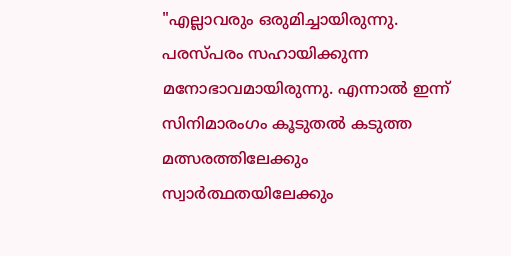"എല്ലാവരും ഒരുമിച്ചായിരുന്നു. പരസ്പരം സഹായിക്കുന്ന മനോഭാവമായിരുന്നു. എന്നാല്‍ ഇന്ന് സിനിമാരംഗം കൂടുതല്‍ കടുത്ത മത്സരത്തിലേക്കും സ്വാർത്ഥതയിലേക്കും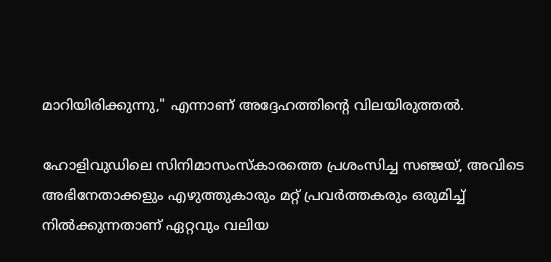മാറിയിരിക്കുന്നു," എന്നാണ് അദ്ദേഹത്തിന്റെ വിലയിരുത്തല്‍.

ഹോളിവുഡിലെ സിനിമാസംസ്കാരത്തെ പ്രശംസിച്ച സഞ്ജയ്, അവിടെ അഭിനേതാക്കളും എഴുത്തുകാരും മറ്റ് പ്രവർത്തകരും ഒരുമിച്ച്‌ നില്‍ക്കുന്നതാണ് ഏറ്റവും വലിയ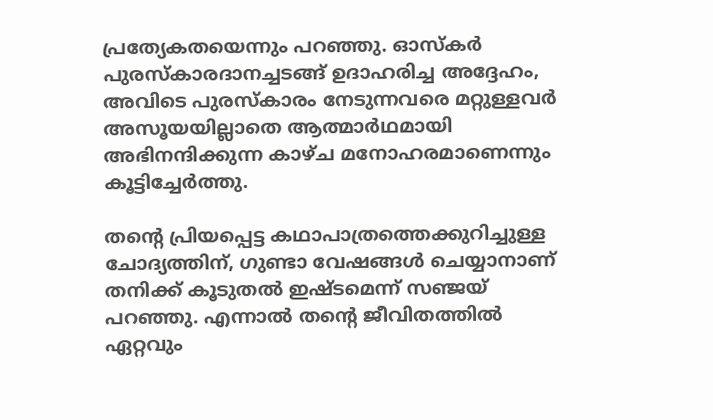പ്രത്യേകതയെന്നും പറഞ്ഞു. ഓസ്കർ പുരസ്കാരദാനച്ചടങ്ങ് ഉദാഹരിച്ച അദ്ദേഹം, അവിടെ പുരസ്കാരം നേടുന്നവരെ മറ്റുള്ളവർ അസൂയയില്ലാതെ ആത്മാർഥമായി അഭിനന്ദിക്കുന്ന കാഴ്ച മനോഹരമാണെന്നും കൂട്ടിച്ചേർത്തു.

തന്റെ പ്രിയപ്പെട്ട കഥാപാത്രത്തെക്കുറിച്ചുള്ള ചോദ്യത്തിന്, ഗുണ്ടാ വേഷങ്ങള്‍ ചെയ്യാനാണ് തനിക്ക് കൂടുതല്‍ ഇഷ്ടമെന്ന് സഞ്ജയ് പറഞ്ഞു. എന്നാല്‍ തന്റെ ജീവിതത്തില്‍ ഏറ്റവും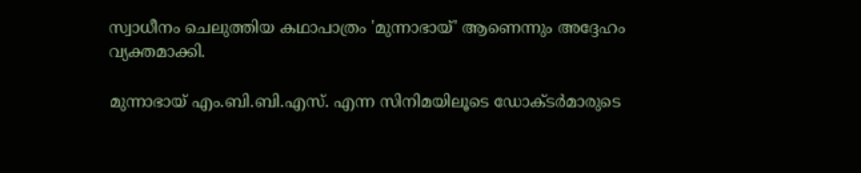സ്വാധീനം ചെലുത്തിയ കഥാപാത്രം 'മുന്നാഭായ്' ആണെന്നും അദ്ദേഹം വ്യക്തമാക്കി.

മുന്നാഭായ് എം.ബി.ബി.എസ്. എന്ന സിനിമയിലൂടെ ഡോക്ടർമാരുടെ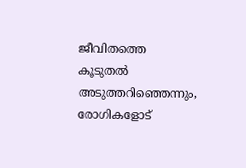ജീവിതത്തെ കൂടുതല്‍ അടുത്തറിഞ്ഞെന്നും, രോഗികളോട്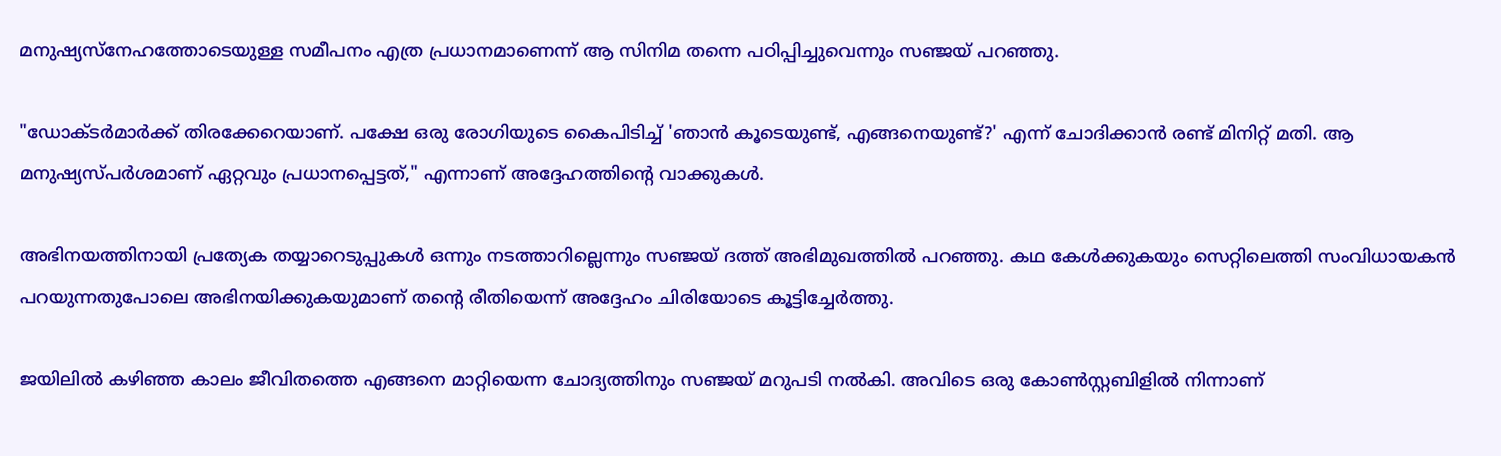മനുഷ്യസ്നേഹത്തോടെയുള്ള സമീപനം എത്ര പ്രധാനമാണെന്ന് ആ സിനിമ തന്നെ പഠിപ്പിച്ചുവെന്നും സഞ്ജയ് പറഞ്ഞു.

"ഡോക്ടർമാർക്ക് തിരക്കേറെയാണ്. പക്ഷേ ഒരു രോഗിയുടെ കൈപിടിച്ച്‌ 'ഞാൻ കൂടെയുണ്ട്, എങ്ങനെയുണ്ട്?' എന്ന് ചോദിക്കാൻ രണ്ട് മിനിറ്റ് മതി. ആ മനുഷ്യസ്പർശമാണ് ഏറ്റവും പ്രധാനപ്പെട്ടത്," എന്നാണ് അദ്ദേഹത്തിന്റെ വാക്കുകള്‍.

അഭിനയത്തിനായി പ്രത്യേക തയ്യാറെടുപ്പുകള്‍ ഒന്നും നടത്താറില്ലെന്നും സഞ്ജയ് ദത്ത് അഭിമുഖത്തില്‍ പറഞ്ഞു. കഥ കേള്‍ക്കുകയും സെറ്റിലെത്തി സംവിധായകൻ പറയുന്നതുപോലെ അഭിനയിക്കുകയുമാണ് തന്റെ രീതിയെന്ന് അദ്ദേഹം ചിരിയോടെ കൂട്ടിച്ചേർത്തു.

ജയിലില്‍ കഴിഞ്ഞ കാലം ജീവിതത്തെ എങ്ങനെ മാറ്റിയെന്ന ചോദ്യത്തിനും സഞ്ജയ് മറുപടി നല്‍കി. അവിടെ ഒരു കോണ്‍സ്റ്റബിളില്‍ നിന്നാണ്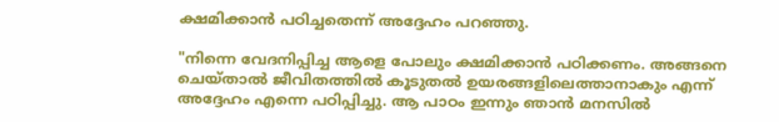ക്ഷമിക്കാൻ പഠിച്ചതെന്ന് അദ്ദേഹം പറഞ്ഞു.

"നിന്നെ വേദനിപ്പിച്ച ആളെ പോലും ക്ഷമിക്കാൻ പഠിക്കണം. അങ്ങനെ ചെയ്താല്‍ ജീവിതത്തില്‍ കൂടുതല്‍ ഉയരങ്ങളിലെത്താനാകും എന്ന് അദ്ദേഹം എന്നെ പഠിപ്പിച്ചു. ആ പാഠം ഇന്നും ഞാൻ മനസില്‍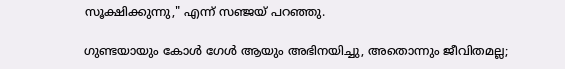സൂക്ഷിക്കുന്നു," എന്ന് സഞ്ജയ് പറഞ്ഞു.

ഗുണ്ടയായും കോള്‍ ഗേള്‍ ആയും അഭിനയിച്ചു, അതൊന്നും ജീവിതമല്ല;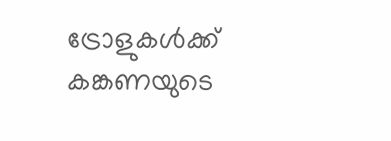ട്രോളുകള്‍ക്ക് കങ്കണയുടെ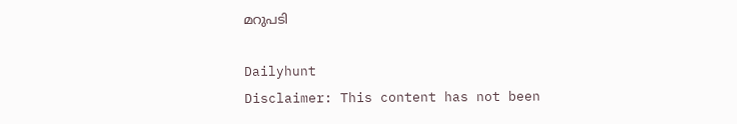മറുപടി

Dailyhunt
Disclaimer: This content has not been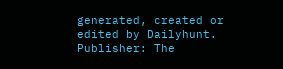generated, created or edited by Dailyhunt. Publisher: The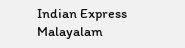Indian Express Malayalam